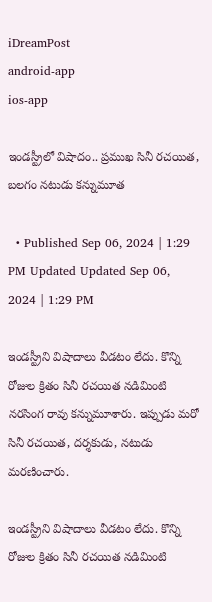iDreamPost
android-app
ios-app

ఇండస్ట్రీలో విషాదం.. ప్రముఖ సినీ రచయిత, బలగం నటుడు కన్నుమూత

  • Published Sep 06, 2024 | 1:29 PM Updated Updated Sep 06, 2024 | 1:29 PM

ఇండస్ట్రీని విషాదాలు వీడటం లేదు. కొన్ని రోజుల క్రితం సినీ రచయిత నడిమింటి నరసింగ రావు కన్నుమూశారు. ఇప్పుడు మరో సినీ రచయిత, దర్శకుడు, నటుడు మరణించారు.

ఇండస్ట్రీని విషాదాలు వీడటం లేదు. కొన్ని రోజుల క్రితం సినీ రచయిత నడిమింటి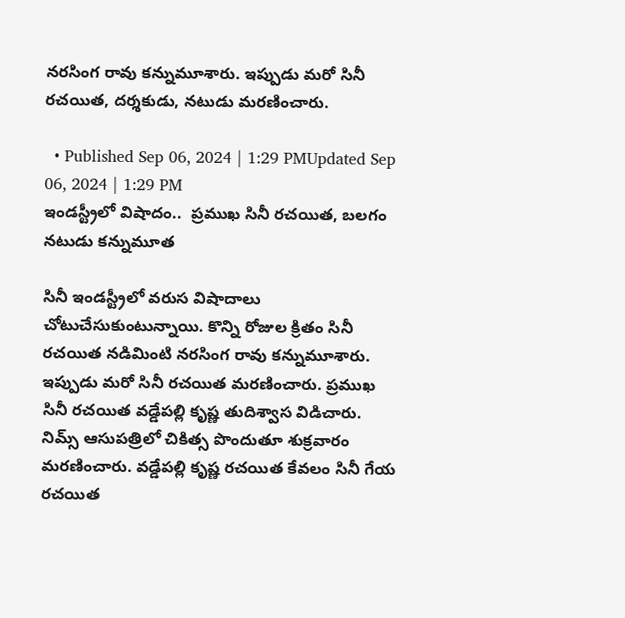నరసింగ రావు కన్నుమూశారు. ఇప్పుడు మరో సినీ రచయిత, దర్శకుడు, నటుడు మరణించారు.

  • Published Sep 06, 2024 | 1:29 PMUpdated Sep 06, 2024 | 1:29 PM
ఇండస్ట్రీలో విషాదం..  ప్రముఖ సినీ రచయిత, బలగం నటుడు కన్నుమూత

సినీ ఇండస్ట్రీలో వరుస విషాదాలు చోటుచేసుకుంటున్నాయి. కొన్ని రోజుల క్రితం సినీ రచయిత నడిమింటి నరసింగ రావు కన్నుమూశారు. ఇప్పుడు మరో సినీ రచయిత మరణించారు. ప్రముఖ సినీ రచయిత వడ్డేపల్లి కృష్ణ తుదిశ్వాస విడిచారు. నిమ్స్ ఆసుపత్రిలో చికిత్స పొందుతూ శుక్రవారం మరణించారు. వడ్డేపల్లి కృష్ణ రచయిత కేవలం సినీ గేయ రచయిత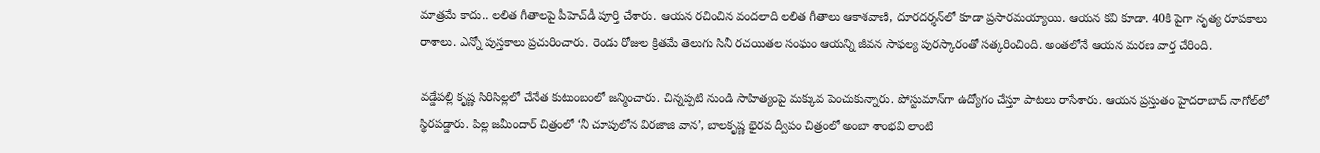మాత్రమే కాదు.. లలిత గీతాలపై పీహెచ్‌డీ పూర్తి చేశారు. ఆయన రచించిన వందలాది లలిత గీతాలు ఆకాశవాణి, దూరదర్శన్‌లో కూడా ప్రసారమయ్యాయి. ఆయన కవి కూడా. 40కి పైగా నృత్య రూపకాలు రాశాలు. ఎన్నో పుస్తకాలు ప్రచురించారు. రెండు రోజుల క్రితమే తెలుగు సినీ రచయితల సంఘం ఆయన్ని జీవన సాఫల్య పురస్కారంతో సత్కరించింది. అంతలోనే ఆయన మరణ వార్త చేరింది.

వడ్డేపల్లి కృష్ణ సిరిసిల్లలో చేనేత కుటుంబంలో జన్మించారు. చిన్నప్పటి నుండి సాహిత్యంపై మక్కువ పెంచుకున్నారు. పోస్టుమాన్‌గా ఉద్యోగం చేస్తూ పాటలు రాసేశారు. ఆయన ప్రస్తుతం హైదరాబాద్ నాగోల్‌లో స్థిరపడ్డారు. పిల్ల జమీందార్ చిత్రంలో ‘నీ చూపులోన విరజాజి వాన’, బాలకృష్ణ భైరవ ద్వీపం చిత్రంలో అంబా శాంభవి లాంటి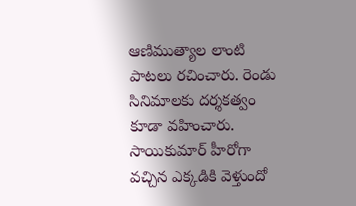ఆణిముత్యాల లాంటి పాటలు రచించారు. రెండు సినిమాలకు దర్శకత్వం కూడా వహించారు. సాయికుమార్ హీరోగా వచ్చిన ఎక్కడికి వెళ్తుందో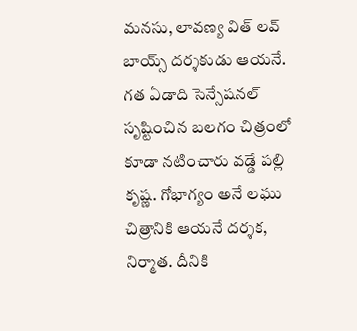మనసు, లావణ్య విత్ లవ్ బాయ్స్ దర్శకుడు ఆయనే. గత ఏడాది సెన్సేషనల్ సృష్టించిన బలగం చిత్రంలో కూడా నటించారు వడ్డే పల్లి కృష్ణ. గోభాగ్యం అనే లఘు చిత్రానికి ఆయనే దర్శక, నిర్మాత. దీనికి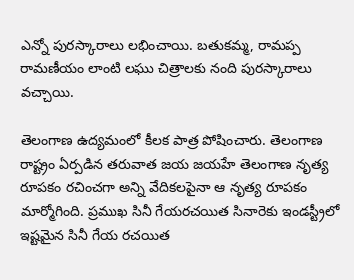ఎన్నో పురస్కారాలు లభించాయి. బతుకమ్మ, రామప్ప రామణీయం లాంటి లఘు చిత్రాలకు నంది పురస్కారాలు వచ్చాయి.

తెలంగాణ ఉద్యమంలో కీలక పాత్ర పోషించారు. తెలంగాణ రాష్ట్రం ఏర్పడిన తరువాత జయ జయహే తెలంగాణ నృత్య రూపకం రచించగా అన్ని వేదికలపైనా ఆ నృత్య రూపకం మార్మోగింది. ప్రముఖ సినీ గేయరచయిత సినారెకు ఇండస్ట్రీలో ఇష్టమైన సినీ గేయ రచయిత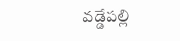వడ్డేపల్లి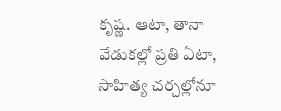కృష్ణ. ఆటా, తానా వేడుకల్లో ప్రతి ఏటా, సాహిత్య చర్చల్లోనూ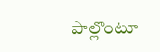పాల్లొంటూ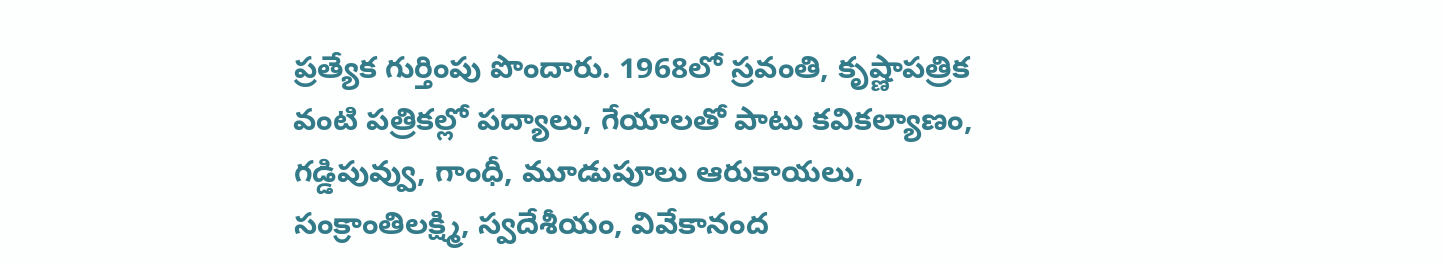ప్రత్యేక గుర్తింపు పొందారు. 1968లో స్రవంతి, కృష్ణాపత్రిక వంటి పత్రికల్లో పద్యాలు, గేయాలతో పాటు కవికల్యాణం, గడ్డిపువ్వు, గాంధీ, మూడుపూలు ఆరుకాయలు, సంక్రాంతిలక్ష్మి, స్వదేశీయం, వివేకానంద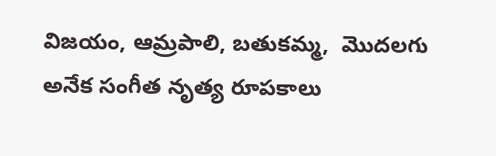విజయం, ఆమ్రపాలి, బతుకమ్మ,  మొదలగు అనేక సంగీత నృత్య రూపకాలు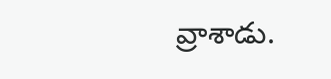వ్రాశాడు.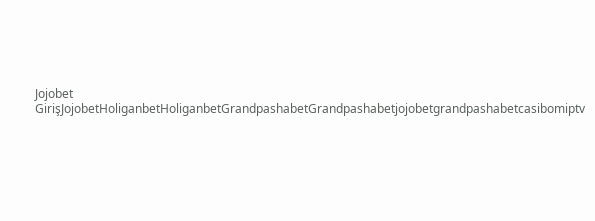Jojobet GirişJojobetHoliganbetHoliganbetGrandpashabetGrandpashabetjojobetgrandpashabetcasibomiptv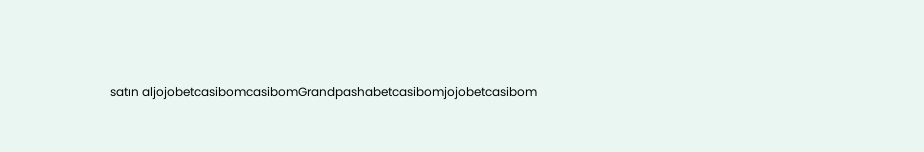satın aljojobetcasibomcasibomGrandpashabetcasibomjojobetcasibom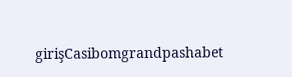girişCasibomgrandpashabet